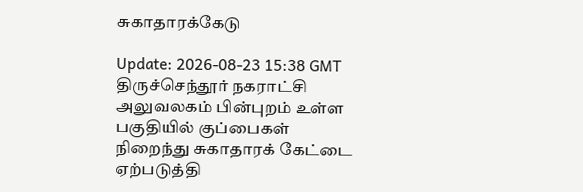சுகாதாரக்கேடு

Update: 2026-08-23 15:38 GMT
திருச்செந்தூர் நகராட்சி அலுவலகம் பின்புறம் உள்ள பகுதியில் குப்பைகள் நிறைந்து சுகாதாரக் கேட்டை ஏற்படுத்தி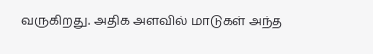வருகிறது. அதிக அளவில் மாடுகள் அந்த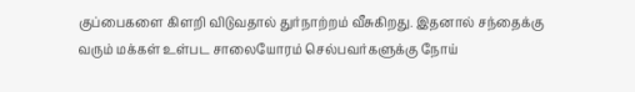குப்பைகளை கிளறி விடுவதால் துர்நாற்றம் வீசுகிறது. இதனால் சந்தைக்கு வரும் மக்கள் உள்பட சாலையோரம் செல்பவர்களுக்கு நோய்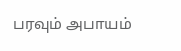பரவும் அபாயம்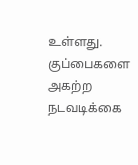உள்ளது. குப்பைகளை அகற்ற நடவடிக்கை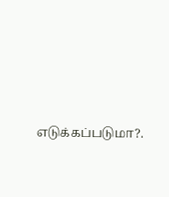எடுக்கப்படுமா?.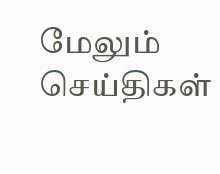மேலும் செய்திகள்